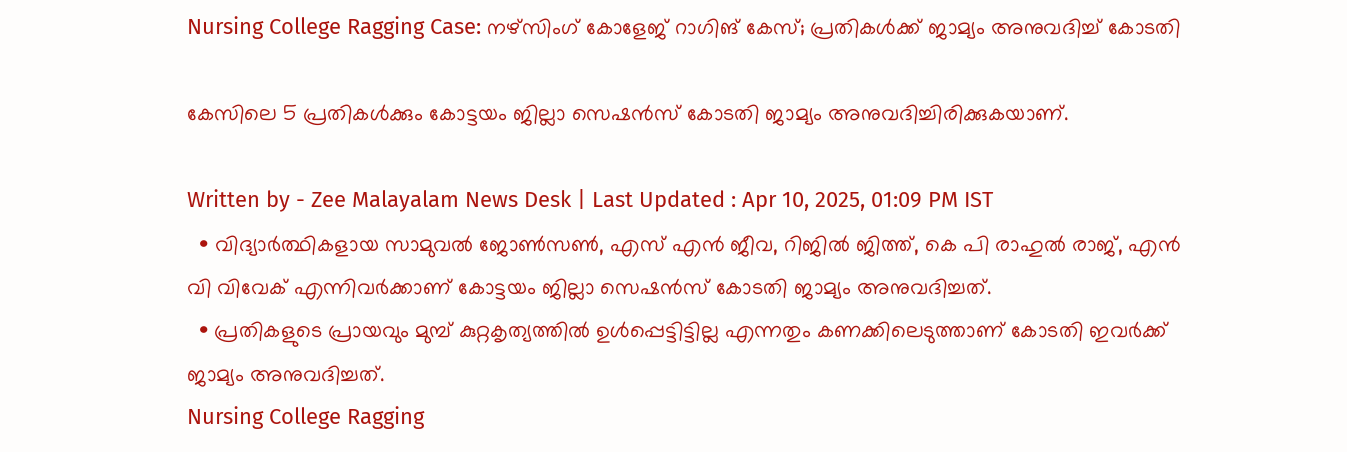Nursing College Ragging Case: നഴ്സിംഗ് കോളേജ് റാഗിങ് കേസ്; പ്രതികൾക്ക് ജാമ്യം അനുവദിച്ച് കോടതി

കേസിലെ 5 പ്രതികൾക്കും കോട്ടയം ജില്ലാ സെഷൻസ് കോടതി ജാമ്യം അനുവദിച്ചിരിക്കുകയാണ്.

Written by - Zee Malayalam News Desk | Last Updated : Apr 10, 2025, 01:09 PM IST
  • വിദ്യാർത്ഥികളായ സാമുവൽ ജോൺസൺ, എസ് എൻ ജീവ, റിജിൽ ജിത്ത്, കെ പി രാഹുൽ രാജ്, എൻ വി വിവേക് എന്നിവർക്കാണ് കോട്ടയം ജില്ലാ സെഷൻസ് കോടതി ജാമ്യം അനുവദിച്ചത്.
  • പ്രതികളുടെ പ്രായവും മുമ്പ് കുറ്റകൃത്യത്തിൽ ഉൾപ്പെട്ടിട്ടില്ല എന്നതും കണക്കിലെടുത്താണ് കോടതി ഇവർക്ക് ജാമ്യം അനുവദിച്ചത്.
Nursing College Ragging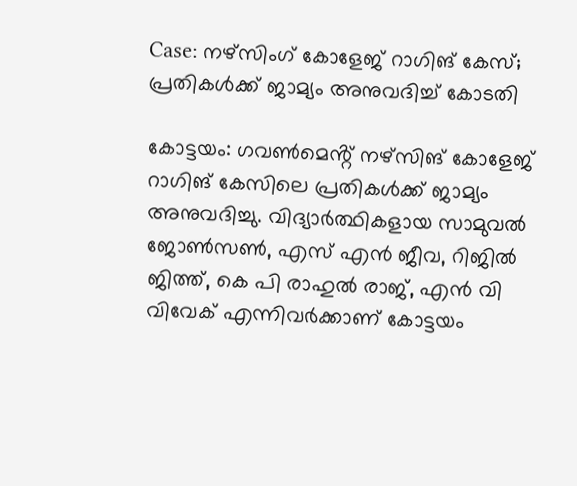Case: നഴ്സിംഗ് കോളേജ് റാഗിങ് കേസ്; പ്രതികൾക്ക് ജാമ്യം അനുവദിച്ച് കോടതി

കോട്ടയം: ഗവൺമെൻ്റ് നഴ്സിങ് കോളേജ് റാഗിങ് കേസിലെ പ്രതികൾക്ക് ജാമ്യം അനുവദിച്ചു. വിദ്യാർത്ഥികളായ സാമുവൽ ജോൺസൺ, എസ് എൻ ജീവ, റിജിൽ ജിത്ത്, കെ പി രാഹുൽ രാജ്, എൻ വി വിവേക് എന്നിവർക്കാണ് കോട്ടയം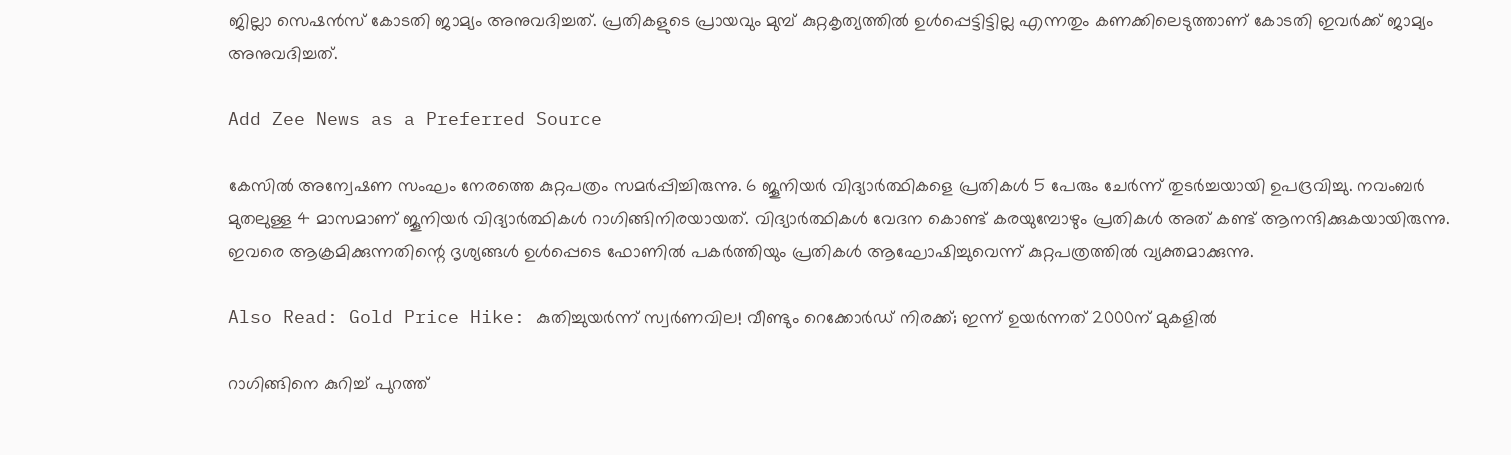ജില്ലാ സെഷൻസ് കോടതി ജാമ്യം അനുവദിച്ചത്. പ്രതികളുടെ പ്രായവും മുമ്പ് കുറ്റകൃത്യത്തിൽ ഉൾപ്പെട്ടിട്ടില്ല എന്നതും കണക്കിലെടുത്താണ് കോടതി ഇവർക്ക് ജാമ്യം അനുവദിച്ചത്.

Add Zee News as a Preferred Source

കേസിൽ അന്വേഷണ സംഘം നേരത്തെ കുറ്റപത്രം സമർപ്പിച്ചിരുന്നു. 6 ജൂനിയർ വിദ്യാർത്ഥികളെ പ്രതികൾ 5 പേരും ചേർന്ന് തുടർച്ചയായി ഉപദ്രവിച്ചു. നവംബർ മുതലുള്ള 4 മാസമാണ് ജൂനിയർ വിദ്യാർത്ഥികൾ റാഗിങ്ങിനിരയായത്. വിദ്യാർത്ഥികൾ വേദന കൊണ്ട് കരയുമ്പോഴും പ്രതികൾ അത് കണ്ട് ആനന്ദിക്കുകയായിരുന്നു. ഇവരെ ആക്രമിക്കുന്നതിന്റെ ദൃശ്യങ്ങൾ ഉൾപ്പെടെ ഫോണിൽ പകർത്തിയും പ്രതികൾ ആഘോഷിച്ചുവെന്ന് കുറ്റപത്രത്തിൽ വ്യക്തമാക്കുന്നു.

Also Read: Gold Price Hike: കുതിച്ചുയർന്ന് സ്വർണവില! വീണ്ടും റെക്കോർഡ് നിരക്ക്; ഇന്ന് ഉയർന്നത് 2000ന് മുകളിൽ

റാഗിങ്ങിനെ കുറിച്ച് പുറത്ത്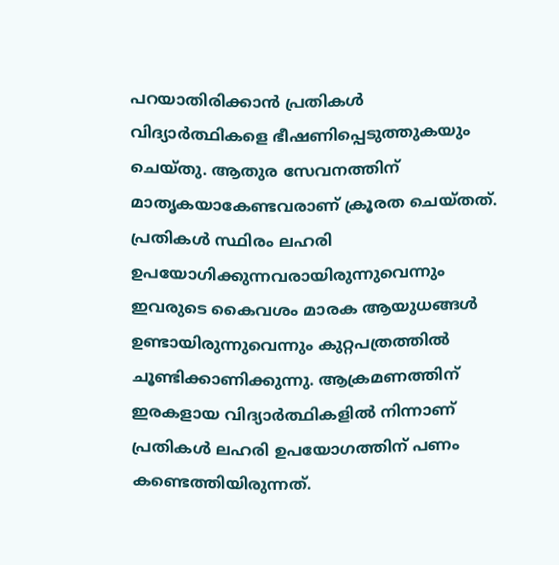പറയാതിരിക്കാൻ പ്രതികൾ വിദ്യാർത്ഥികളെ ഭീഷണിപ്പെടുത്തുകയും ചെയ്തു. ആതുര സേവനത്തിന് മാതൃകയാകേണ്ടവരാണ് ക്രൂരത ചെയ്തത്. പ്രതികൾ സ്ഥിരം ലഹരി ഉപയോഗിക്കുന്നവരായിരുന്നുവെന്നും ഇവരുടെ കൈവശം മാരക ആയുധങ്ങൾ ഉണ്ടായിരുന്നുവെന്നും കുറ്റപത്രത്തിൽ ചൂണ്ടിക്കാണിക്കുന്നു. ആക്രമണത്തിന് ഇരകളായ വിദ്യാർത്ഥികളിൽ നിന്നാണ് പ്രതികൾ ലഹരി ഉപയോഗത്തിന് പണം കണ്ടെത്തിയിരുന്നത്.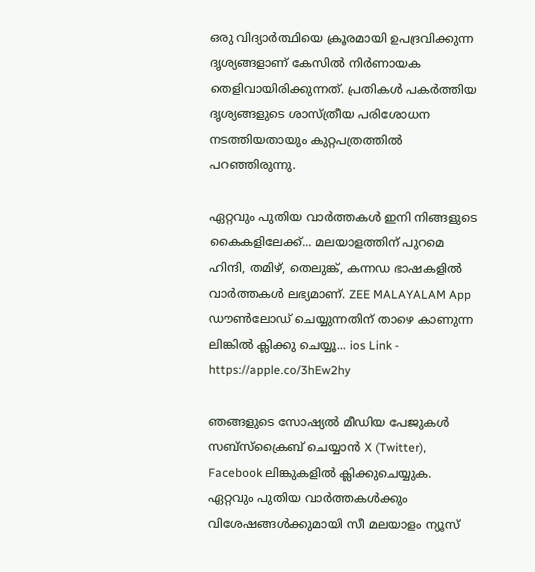ഒരു വിദ്യാർത്ഥിയെ ക്രൂരമായി ഉപദ്രവിക്കുന്ന ദൃശ്യങ്ങളാണ് കേസിൽ നിർണായക തെളിവായിരിക്കുന്നത്. പ്രതികൾ പകർത്തിയ ദൃശ്യങ്ങളുടെ ശാസ്ത്രീയ പരിശോധന നടത്തിയതായും കുറ്റപത്രത്തിൽ പറഞ്ഞിരുന്നു.

ഏറ്റവും പുതിയ വാർത്തകൾ ഇനി നിങ്ങളുടെ കൈകളിലേക്ക്... മലയാളത്തിന് പുറമെ ഹിന്ദി, തമിഴ്, തെലുങ്ക്, കന്നഡ ഭാഷകളില്‍ വാര്‍ത്തകള്‍ ലഭ്യമാണ്. ZEE MALAYALAM App ഡൗൺലോഡ് ചെയ്യുന്നതിന് താഴെ കാണുന്ന ലിങ്കിൽ ക്ലിക്കു ചെയ്യൂ... ios Link - https://apple.co/3hEw2hy

ഞങ്ങളുടെ സോഷ്യൽ മീഡിയ പേജുകൾ സബ്‌സ്‌ക്രൈബ് ചെയ്യാൻ X (Twitter), Facebook ലിങ്കുകളിൽ ക്ലിക്കുചെയ്യുക. ഏറ്റവും പുതിയ വാര്‍ത്തകൾക്കും വിശേഷങ്ങൾക്കുമായി സീ മലയാളം ന്യൂസ്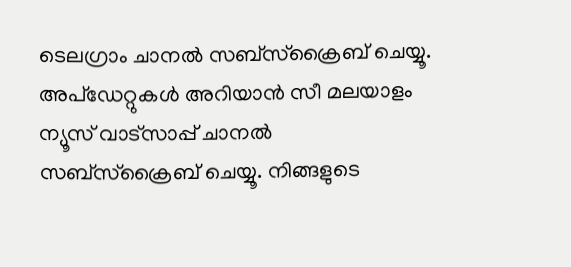ടെലഗ്രാം ചാനല്‍ സബ്‌സ്‌ക്രൈബ് ചെയ്യൂ. അപ്ഡേറ്റുകൾ അറിയാൻ സീ മലയാളം ന്യൂസ് വാട്സാപ്പ് ചാനൽ സബ്‌സ്‌ക്രൈബ് ചെയ്യൂ. നിങ്ങളുടെ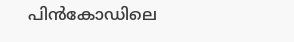പിൻകോഡിലെ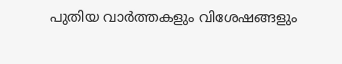പുതിയ വാർത്തകളും വിശേഷങ്ങളും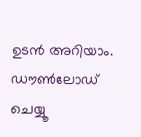ഉടൻ അറിയാം. ഡൗൺലോഡ് ചെയ്യൂ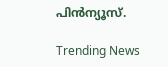പിൻന്യൂസ്.

Trending News